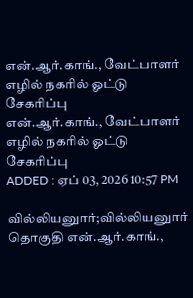என்.ஆர்.காங்., வேட்பாளர் எழில் நகரில் ஓட்டு சேகரிப்பு
என்.ஆர்.காங்., வேட்பாளர் எழில் நகரில் ஓட்டு சேகரிப்பு
ADDED : ஏப் 03, 2026 10:57 PM

வில்லியனுார்;வில்லியனுார் தொகுதி என்.ஆர்.காங்.,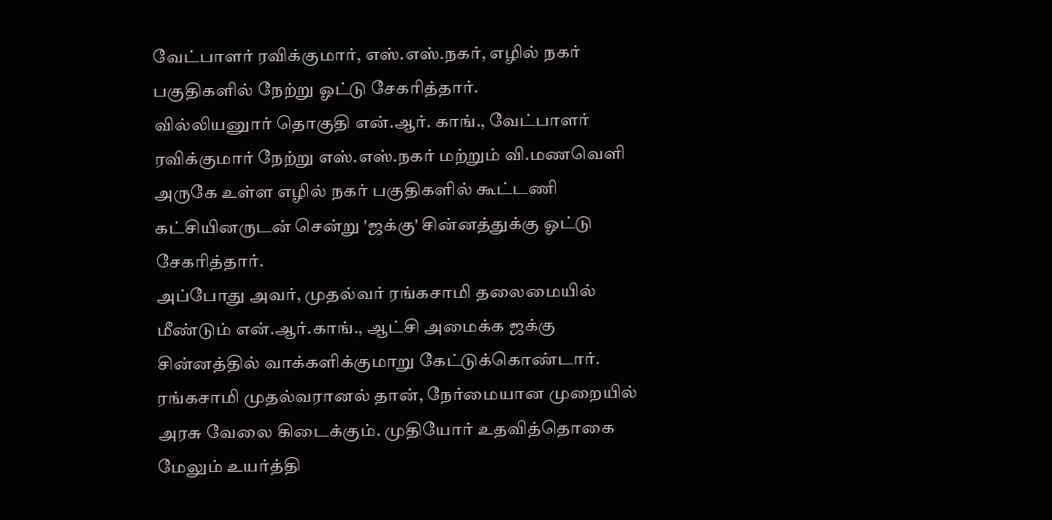வேட்பாளர் ரவிக்குமார், எஸ்.எஸ்.நகர், எழில் நகர் பகுதிகளில் நேற்று ஓட்டு சேகரித்தார்.
வில்லியனுார் தொகுதி என்.ஆர். காங்., வேட்பாளர் ரவிக்குமார் நேற்று எஸ்.எஸ்.நகர் மற்றும் வி.மணவெளி அருகே உள்ள எழில் நகர் பகுதிகளில் கூட்டணி கட்சியினருடன் சென்று 'ஜக்கு' சின்னத்துக்கு ஓட்டு சேகரித்தார்.
அப்போது அவர், முதல்வர் ரங்கசாமி தலைமையில் மீண்டும் என்.ஆர்.காங்., ஆட்சி அமைக்க ஜக்கு சின்னத்தில் வாக்களிக்குமாறு கேட்டுக்கொண்டார். ரங்கசாமி முதல்வரானல் தான், நேர்மையான முறையில் அரசு வேலை கிடைக்கும். முதியோர் உதவித்தொகை மேலும் உயர்த்தி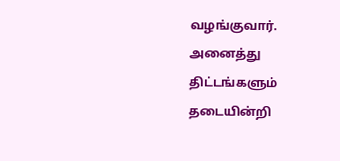வழங்குவார். அனைத்து திட்டங்களும் தடையின்றி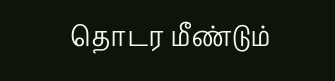தொடர மீண்டும்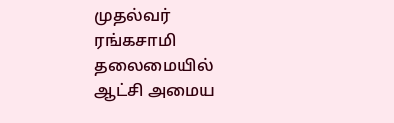முதல்வர் ரங்கசாமி தலைமையில் ஆட்சி அமைய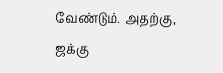வேண்டும். அதற்கு, ஜக்கு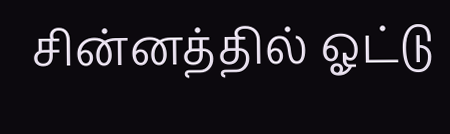சின்னத்தில் ஓட்டு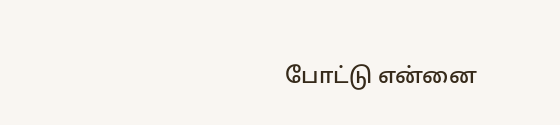போட்டு என்னை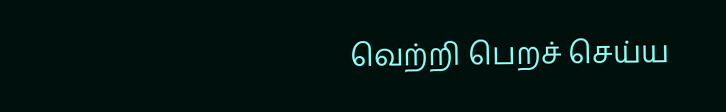வெற்றி பெறச் செய்ய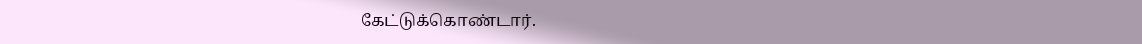கேட்டுக்கொண்டார்.